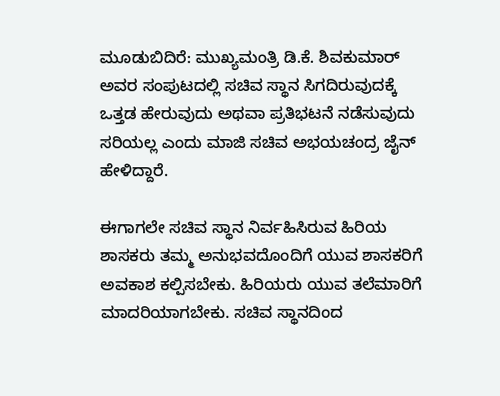ಮೂಡುಬಿದಿರೆ: ಮುಖ್ಯಮಂತ್ರಿ ಡಿ.ಕೆ. ಶಿವಕುಮಾರ್ ಅವರ ಸಂಪುಟದಲ್ಲಿ ಸಚಿವ ಸ್ಥಾನ ಸಿಗದಿರುವುದಕ್ಕೆ ಒತ್ತಡ ಹೇರುವುದು ಅಥವಾ ಪ್ರತಿಭಟನೆ ನಡೆಸುವುದು ಸರಿಯಲ್ಲ ಎಂದು ಮಾಜಿ ಸಚಿವ ಅಭಯಚಂದ್ರ ಜೈನ್ ಹೇಳಿದ್ದಾರೆ.

ಈಗಾಗಲೇ ಸಚಿವ ಸ್ಥಾನ ನಿರ್ವಹಿಸಿರುವ ಹಿರಿಯ ಶಾಸಕರು ತಮ್ಮ ಅನುಭವದೊಂದಿಗೆ ಯುವ ಶಾಸಕರಿಗೆ ಅವಕಾಶ ಕಲ್ಪಿಸಬೇಕು. ಹಿರಿಯರು ಯುವ ತಲೆಮಾರಿಗೆ ಮಾದರಿಯಾಗಬೇಕು. ಸಚಿವ ಸ್ಥಾನದಿಂದ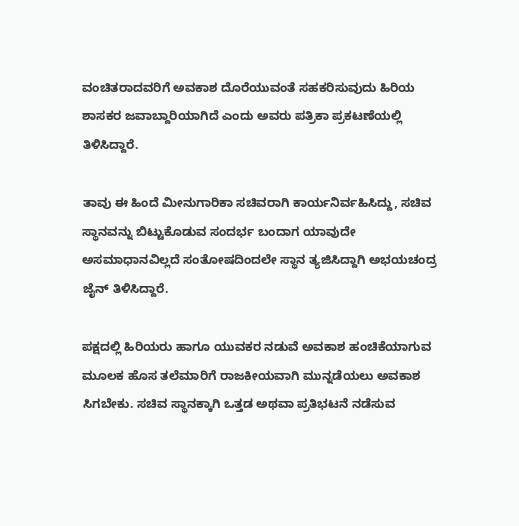ವಂಚಿತರಾದವರಿಗೆ ಅವಕಾಶ ದೊರೆಯುವಂತೆ ಸಹಕರಿಸುವುದು ಹಿರಿಯ ಶಾಸಕರ ಜವಾಬ್ದಾರಿಯಾಗಿದೆ ಎಂದು ಅವರು ಪತ್ರಿಕಾ ಪ್ರಕಟಣೆಯಲ್ಲಿ ತಿಳಿಸಿದ್ದಾರೆ.

ತಾವು ಈ ಹಿಂದೆ ಮೀನುಗಾರಿಕಾ ಸಚಿವರಾಗಿ ಕಾರ್ಯನಿರ್ವಹಿಸಿದ್ದು, ಸಚಿವ ಸ್ಥಾನವನ್ನು ಬಿಟ್ಟುಕೊಡುವ ಸಂದರ್ಭ ಬಂದಾಗ ಯಾವುದೇ ಅಸಮಾಧಾನವಿಲ್ಲದೆ ಸಂತೋಷದಿಂದಲೇ ಸ್ಥಾನ ತ್ಯಜಿಸಿದ್ದಾಗಿ ಅಭಯಚಂದ್ರ ಜೈನ್ ತಿಳಿಸಿದ್ದಾರೆ.

ಪಕ್ಷದಲ್ಲಿ ಹಿರಿಯರು ಹಾಗೂ ಯುವಕರ ನಡುವೆ ಅವಕಾಶ ಹಂಚಿಕೆಯಾಗುವ ಮೂಲಕ ಹೊಸ ತಲೆಮಾರಿಗೆ ರಾಜಕೀಯವಾಗಿ ಮುನ್ನಡೆಯಲು ಅವಕಾಶ ಸಿಗಬೇಕು. ಸಚಿವ ಸ್ಥಾನಕ್ಕಾಗಿ ಒತ್ತಡ ಅಥವಾ ಪ್ರತಿಭಟನೆ ನಡೆಸುವ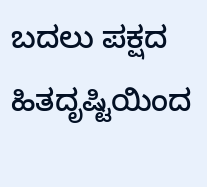ಬದಲು ಪಕ್ಷದ ಹಿತದೃಷ್ಟಿಯಿಂದ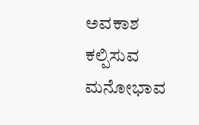ಅವಕಾಶ ಕಲ್ಪಿಸುವ ಮನೋಭಾವ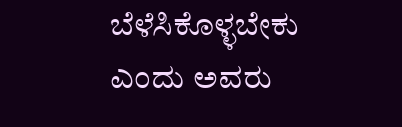ಬೆಳೆಸಿಕೊಳ್ಳಬೇಕು ಎಂದು ಅವರು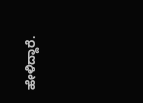ಹೇಳಿದ್ದಾರೆ.